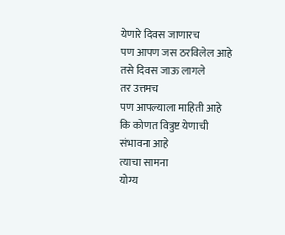येणारे दिवस जाणारच
पण आपण जस ठरविलेल आहे
तसे दिवस जाऊ लागले
तर उत्तमच
पण आपल्याला माहिती आहे
कि कोणत वित्रुष्ट येणाची
संभावना आहे
त्याचा सामना
योग्य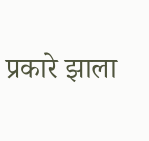प्रकारे झाला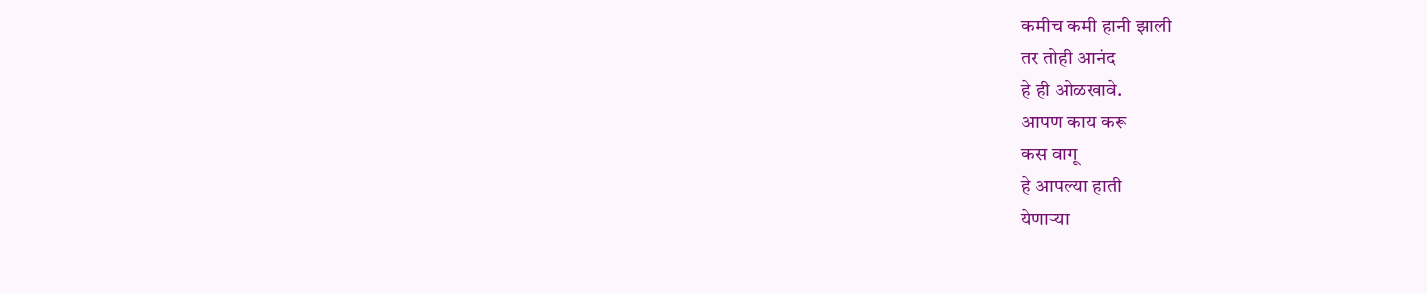कमीच कमी हानी झाली
तर तोही आनंद
हे ही ओळखावे.
आपण काय करू
कस वागू
हे आपल्या हाती
येणाऱ्या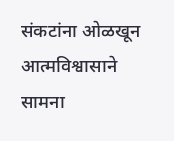संकटांना ओळखून
आत्मविश्वासाने सामना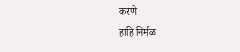करणे
हाहि निर्मळ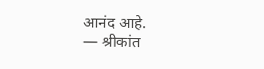आनंद आहे.
— श्रीकांत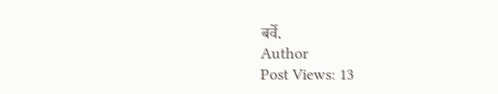बर्वे.
Author
Post Views: 13